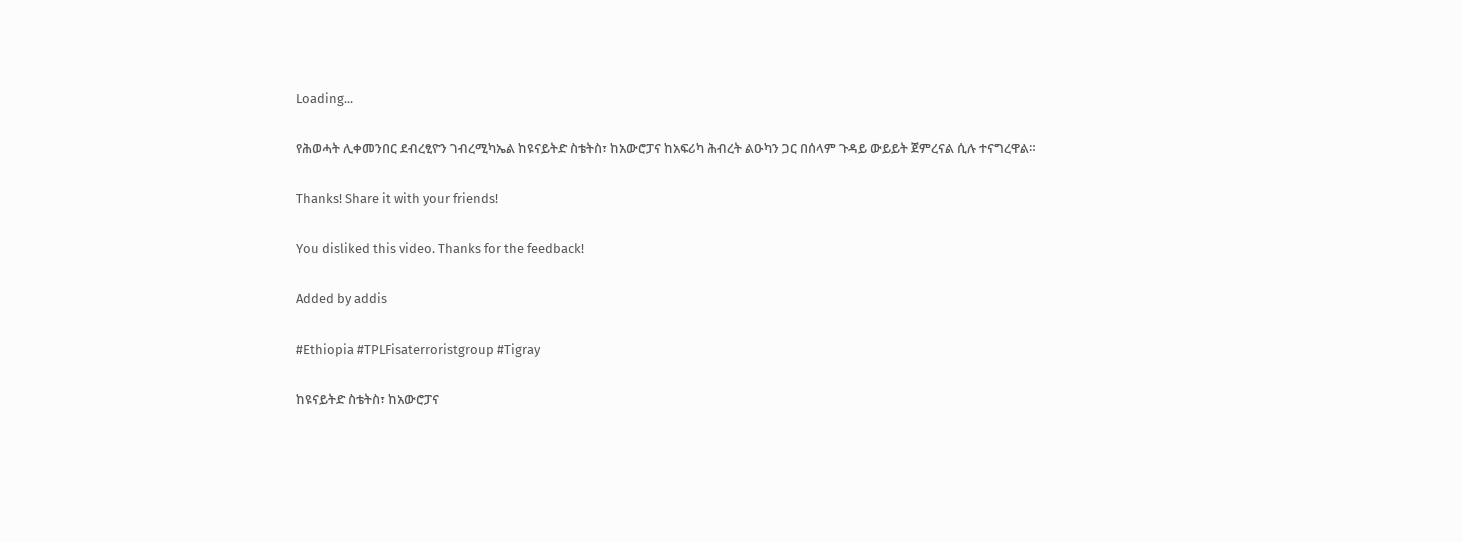Loading...

የሕወሓት ሊቀመንበር ደብረፂዮን ገብረሚካኤል ከዩናይትድ ስቴትስ፣ ከአውሮፓና ከአፍሪካ ሕብረት ልዑካን ጋር በሰላም ጉዳይ ውይይት ጀምረናል ሲሉ ተናግረዋል።

Thanks! Share it with your friends!

You disliked this video. Thanks for the feedback!

Added by addis

#Ethiopia #TPLFisaterroristgroup #Tigray

ከዩናይትድ ስቴትስ፣ ከአውሮፓና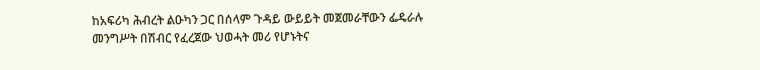ከአፍሪካ ሕብረት ልዑካን ጋር በሰላም ጉዳይ ውይይት መጀመራቸውን ፌዴራሉ መንግሥት በሽብር የፈረጀው ህወሓት መሪ የሆኑትና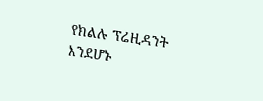የክልሉ ፕሬዚዳንት እንደሆኑ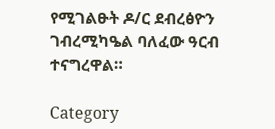የሚገልፁት ዶ/ር ደብረፅዮን ገብረሚካዔል ባለፈው ዓርብ ተናግረዋል።

Category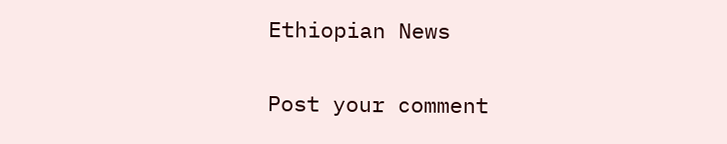Ethiopian News

Post your comment